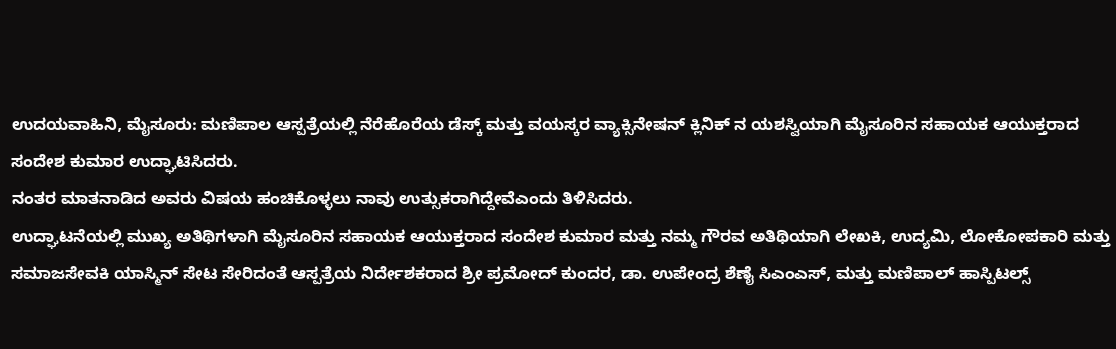ಉದಯವಾಹಿನಿ, ಮೈಸೂರು: ಮಣಿಪಾಲ ಆಸ್ಪತ್ರೆಯಲ್ಲಿ ನೆರೆಹೊರೆಯ ಡೆಸ್ಕ್ ಮತ್ತು ವಯಸ್ಕರ ವ್ಯಾಕ್ಸಿನೇಷನ್ ಕ್ಲಿನಿಕ್ ನ ಯಶಸ್ವಿಯಾಗಿ ಮೈಸೂರಿನ ಸಹಾಯಕ ಆಯುಕ್ತರಾದ ಸಂದೇಶ ಕುಮಾರ ಉದ್ಘಾಟಿಸಿದರು.
ನಂತರ ಮಾತನಾಡಿದ ಅವರು ವಿಷಯ ಹಂಚಿಕೊಳ್ಳಲು ನಾವು ಉತ್ಸುಕರಾಗಿದ್ದೇವೆಎಂದು ತಿಳಿಸಿದರು.
ಉದ್ಘಾಟನೆಯಲ್ಲಿ ಮುಖ್ಯ ಅತಿಥಿಗಳಾಗಿ ಮೈಸೂರಿನ ಸಹಾಯಕ ಆಯುಕ್ತರಾದ ಸಂದೇಶ ಕುಮಾರ ಮತ್ತು ನಮ್ಮ ಗೌರವ ಅತಿಥಿಯಾಗಿ ಲೇಖಕಿ, ಉದ್ಯಮಿ, ಲೋಕೋಪಕಾರಿ ಮತ್ತು ಸಮಾಜಸೇವಕಿ ಯಾಸ್ಮಿನ್ ಸೇಟ ಸೇರಿದಂತೆ ಆಸ್ಪತ್ರೆಯ ನಿರ್ದೇಶಕರಾದ ಶ್ರೀ ಪ್ರಮೋದ್ ಕುಂದರ, ಡಾ. ಉಪೇಂದ್ರ ಶೆಣೈ ಸಿಎಂಎಸ್, ಮತ್ತು ಮಣಿಪಾಲ್ ಹಾಸ್ಪಿಟಲ್ಸ್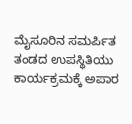ಮೈಸೂರಿನ ಸಮರ್ಪಿತ ತಂಡದ ಉಪಸ್ಥಿತಿಯು ಕಾರ್ಯಕ್ರಮಕ್ಕೆ ಅಪಾರ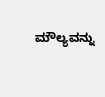ಮೌಲ್ಯವನ್ನು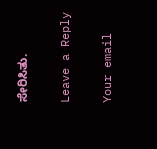ಸೇರಿಸಿತು.

Leave a Reply

Your email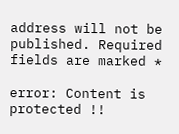address will not be published. Required fields are marked *

error: Content is protected !!